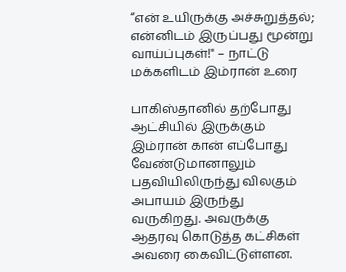“என் உயிருக்கு அச்சுறுத்தல்; என்னிடம் இருப்பது மூன்று வாய்ப்புகள்!" – நாட்டு மக்களிடம் இம்ரான் உரை

பாகிஸ்தானில் தற்போது ஆட்சியில் இருக்கும் இம்ரான் கான் எப்போது வேண்டுமானாலும் பதவியிலிருந்து விலகும் அபாயம் இருந்து வருகிறது. அவருக்கு ஆதரவு கொடுத்த கட்சிகள் அவரை கைவிட்டுள்ளன.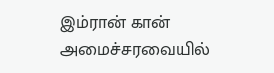இம்ரான் கான் அமைச்சரவையில்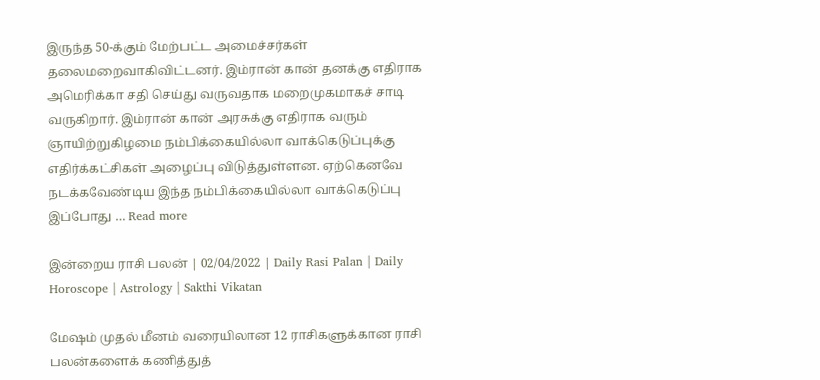இருந்த 50-க்கும் மேற்பட்ட அமைச்சர்கள் தலைமறைவாகிவிட்டனர். இம்ரான் கான் தனக்கு எதிராக அமெரிக்கா சதி செய்து வருவதாக மறைமுகமாகச் சாடி வருகிறார். இம்ரான் கான் அரசுக்கு எதிராக வரும் ஞாயிற்றுகிழமை நம்பிக்கையில்லா வாக்கெடுப்புக்கு எதிர்க்கட்சிகள் அழைப்பு விடுத்துள்ளன. ஏற்கெனவே நடக்கவேண்டிய இந்த நம்பிக்கையில்லா வாக்கெடுப்பு இப்போது … Read more

இன்றைய ராசி பலன் | 02/04/2022 | Daily Rasi Palan | Daily Horoscope | Astrology | Sakthi Vikatan

மேஷம் முதல் மீனம் வரையிலான 12 ராசிகளுக்கான ராசி பலன்களைக் கணித்துத்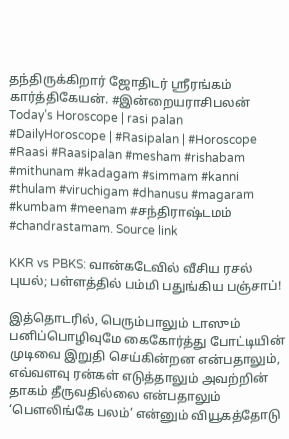தந்திருக்கிறார் ஜோதிடர் ஶ்ரீரங்கம் கார்த்திகேயன். #இன்றையராசிபலன் Today’s Horoscope | rasi palan #DailyHoroscope | #Rasipalan | #Horoscope #Raasi #Raasipalan #mesham #rishabam #mithunam #kadagam #simmam #kanni #thulam #viruchigam #dhanusu #magaram #kumbam #meenam #சந்திராஷ்டமம் #chandrastamam. Source link

KKR vs PBKS: வான்கடேவில் வீசிய ரசல் புயல்; பள்ளத்தில் பம்மி பதுங்கிய பஞ்சாப்!

இத்தொடரில், பெரும்பாலும் டாஸும் பனிப்பொழிவுமே கைகோர்த்து போட்டியின் முடிவை இறுதி செய்கின்றன என்பதாலும், எவ்வளவு ரன்கள் எடுத்தாலும் அவற்றின் தாகம் தீருவதில்லை என்பதாலும் ‘பௌலிங்கே பலம்’ என்னும் வியூகத்தோடு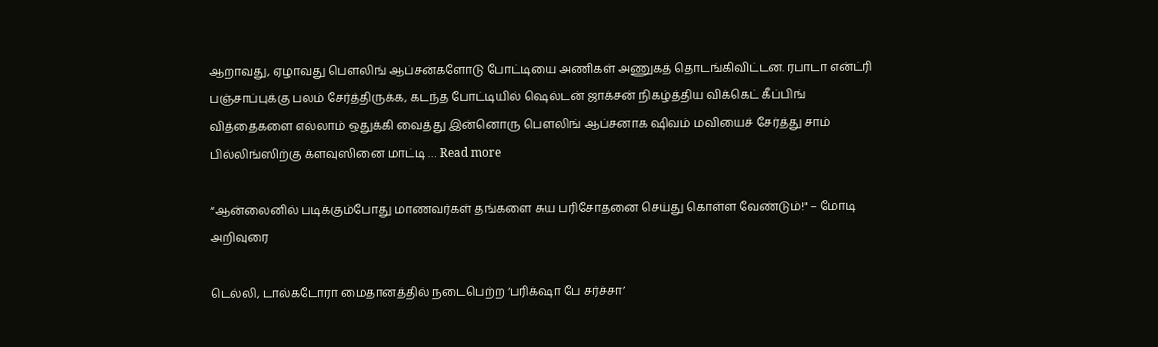ஆறாவது, ஏழாவது பௌலிங் ஆப்சன்களோடு போட்டியை அணிகள் அணுகத் தொடங்கிவிட்டன. ரபாடா என்ட்ரி பஞ்சாப்புக்கு பலம் சேர்த்திருக்க, கடந்த போட்டியில் ஷெல்டன் ஜாக்சன் நிகழ்த்திய விக்கெட் கீப்பிங் வித்தைகளை எல்லாம் ஒதுக்கி வைத்து இன்னொரு பௌலிங் ஆப்சனாக ஷிவம் மவியைச் சேர்த்து சாம் பில்லிங்ஸிற்கு க்ளவுஸினை மாட்டி … Read more

“ஆன்லைனில் படிக்கும்போது மாணவர்கள் தங்களை சுய பரிசோதனை செய்து கொள்ள வேண்டும்!" – மோடி அறிவுரை

டெல்லி, டால்கடோரா மைதானத்தில் நடைபெற்ற ‘பரிக்‌ஷா பே சர்ச்சா’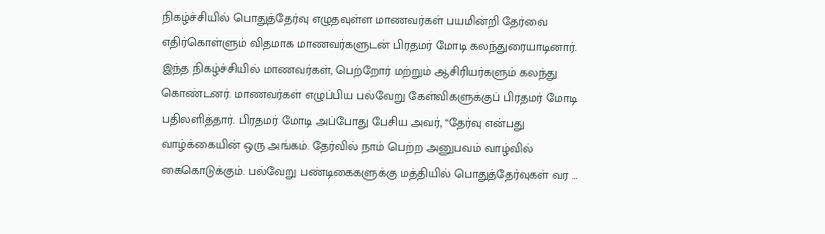நிகழ்ச்சியில் பொதுத்தேர்வு எழுதவுள்ள மாணவர்கள் பயமின்றி தேர்வை எதிர்கொள்ளும் விதமாக மாணவர்களுடன் பிரதமர் மோடி கலந்துரையாடினார். இந்த நிகழ்ச்சியில் மாணவர்கள், பெற்றோர் மற்றும் ஆசிரியர்களும் கலந்து கொண்டனர். மாணவர்கள் எழுப்பிய பல்வேறு கேள்விகளுக்குப் பிரதமர் மோடி பதிலளித்தார். பிரதமர் மோடி அப்போது பேசிய அவர், “தேர்வு என்பது வாழ்க்கையின் ஒரு அங்கம். தேர்வில் நாம் பெற்ற அனுபவம் வாழ்வில் கைகொடுக்கும். பல்வேறு பண்டிகைகளுக்கு மத்தியில் பொதுத்தேர்வுகள் வர …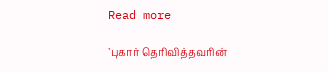Read more

`புகார் தெரிவித்தவரின்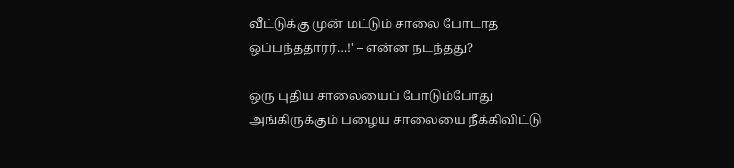வீட்டுக்கு முன் மட்டும் சாலை போடாத ஒப்பந்ததாரர்…!' – என்ன நடந்தது?

ஒரு புதிய சாலையைப் போடும்போது அங்கிருக்கும் பழைய சாலையை நீக்கிவிட்டு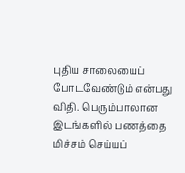புதிய சாலையைப் போடவேண்டும் என்பது விதி. பெரும்பாலான இடங்களில் பணத்தை மிச்சம் செய்யப்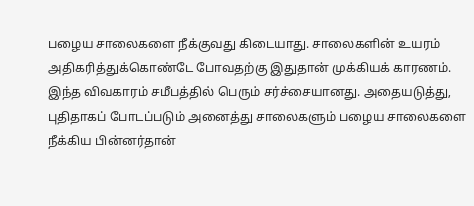பழைய சாலைகளை நீக்குவது கிடையாது. சாலைகளின் உயரம் அதிகரித்துக்கொண்டே போவதற்கு இதுதான் முக்கியக் காரணம். இந்த விவகாரம் சமீபத்தில் பெரும் சர்ச்சையானது. அதையடுத்து, புதிதாகப் போடப்படும் அனைத்து சாலைகளும் பழைய சாலைகளை நீக்கிய பின்னர்தான்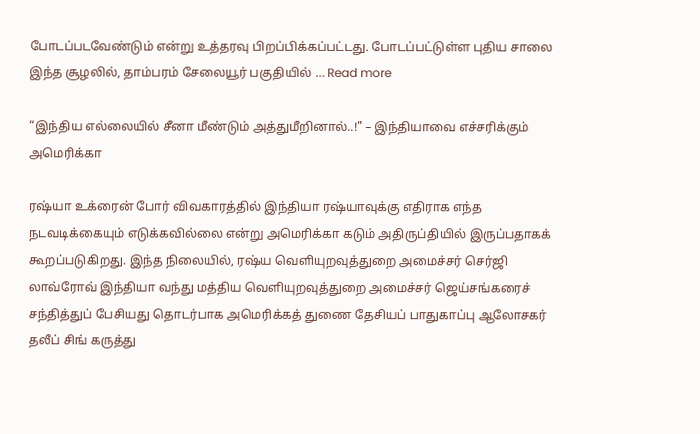போடப்படவேண்டும் என்று உத்தரவு பிறப்பிக்கப்பட்டது. போடப்பட்டுள்ள புதிய சாலை இந்த சூழலில், தாம்பரம் சேலையூர் பகுதியில் … Read more

“இந்திய எல்லையில் சீனா மீண்டும் அத்துமீறினால்..!" – இந்தியாவை எச்சரிக்கும் அமெரிக்கா

ரஷ்யா உக்ரைன் போர் விவகாரத்தில் இந்தியா ரஷ்யாவுக்கு எதிராக எந்த நடவடிக்கையும் எடுக்கவில்லை என்று அமெரிக்கா கடும் அதிருப்தியில் இருப்பதாகக் கூறப்படுகிறது. இந்த நிலையில், ரஷ்ய வெளியுறவுத்துறை அமைச்சர் செர்ஜி லாவ்ரோவ் இந்தியா வந்து மத்திய வெளியுறவுத்துறை அமைச்சர் ஜெய்சங்கரைச் சந்தித்துப் பேசியது தொடர்பாக அமெரிக்கத் துணை தேசியப் பாதுகாப்பு ஆலோசகர் தலீப் சிங் கருத்து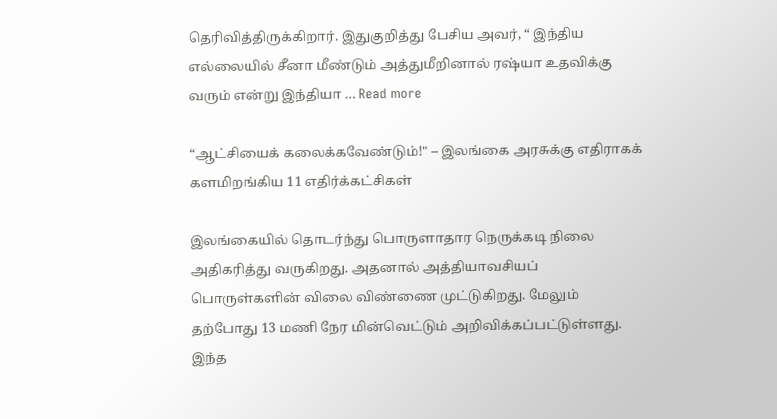தெரிவித்திருக்கிறார். இதுகுறித்து பேசிய அவர், “ இந்திய எல்லையில் சீனா மீண்டும் அத்துமீறினால் ரஷ்யா உதவிக்கு வரும் என்று இந்தியா … Read more

“ஆட்சியைக் கலைக்கவேண்டும்!" – இலங்கை அரசுக்கு எதிராகக் களமிறங்கிய 11 எதிர்க்கட்சிகள்

இலங்கையில் தொடர்ந்து பொருளாதார நெருக்கடி நிலை அதிகரித்து வருகிறது. அதனால் அத்தியாவசியப் பொருள்களின் விலை விண்ணை முட்டுகிறது. மேலும் தற்போது 13 மணி நேர மின்வெட்டும் அறிவிக்கப்பட்டுள்ளது. இந்த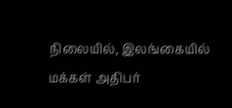நிலையில், இலங்கையில் மக்கள் அதிபர்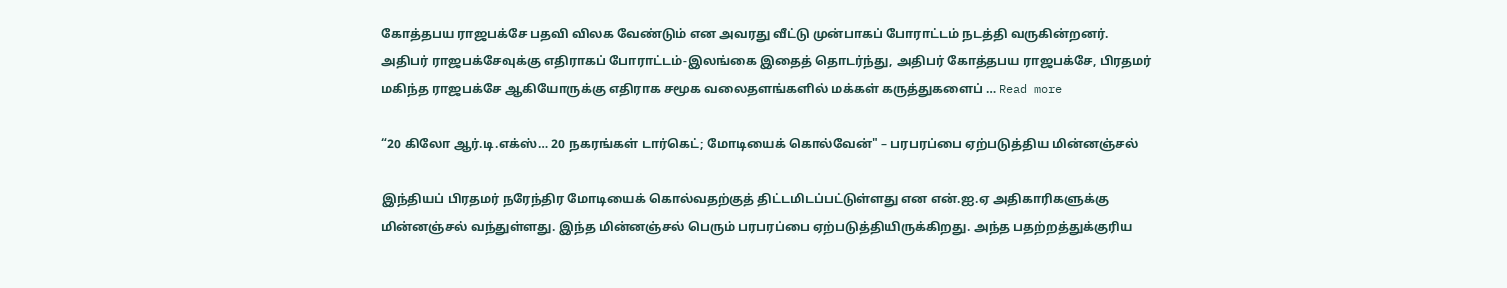கோத்தபய ராஜபக்சே பதவி விலக வேண்டும் என அவரது வீட்டு முன்பாகப் போராட்டம் நடத்தி வருகின்றனர். அதிபர் ராஜபக்சேவுக்கு எதிராகப் போராட்டம்-இலங்கை இதைத் தொடர்ந்து, அதிபர் கோத்தபய ராஜபக்சே, பிரதமர் மகிந்த ராஜபக்சே ஆகியோருக்கு எதிராக சமூக வலைதளங்களில் மக்கள் கருத்துகளைப் … Read more

“20 கிலோ ஆர்.டி.எக்ஸ்… 20 நகரங்கள் டார்கெட்; மோடியைக் கொல்வேன்" – பரபரப்பை ஏற்படுத்திய மின்னஞ்சல்

இந்தியப் பிரதமர் நரேந்திர மோடியைக் கொல்வதற்குத் திட்டமிடப்பட்டுள்ளது என என்.ஐ.ஏ அதிகாரிகளுக்கு மின்னஞ்சல் வந்துள்ளது. இந்த மின்னஞ்சல் பெரும் பரபரப்பை ஏற்படுத்தியிருக்கிறது. அந்த பதற்றத்துக்குரிய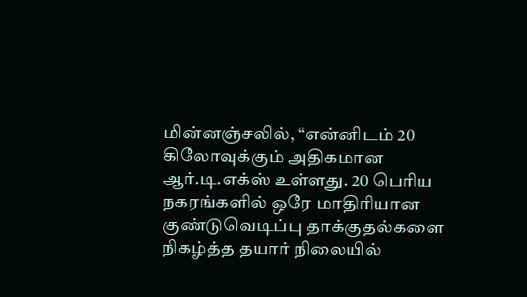மின்னஞ்சலில், “என்னிடம் 20 கிலோவுக்கும் அதிகமான ஆர்.டி.எக்ஸ் உள்ளது. 20 பெரிய நகரங்களில் ஒரே மாதிரியான குண்டுவெடிப்பு தாக்குதல்களை நிகழ்த்த தயார் நிலையில்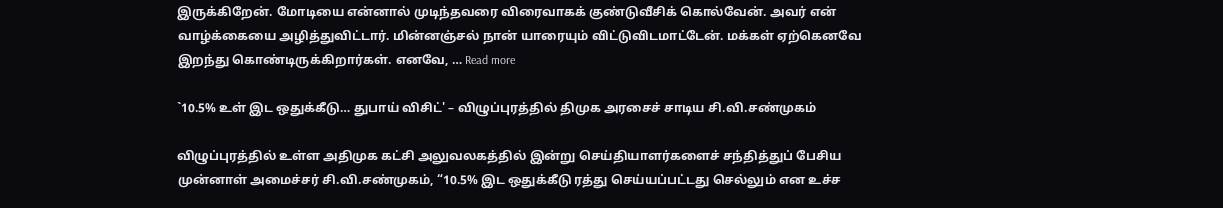இருக்கிறேன். மோடியை என்னால் முடிந்தவரை விரைவாகக் குண்டுவீசிக் கொல்வேன். அவர் என் வாழ்க்கையை அழித்துவிட்டார். மின்னஞ்சல் நான் யாரையும் விட்டுவிடமாட்டேன். மக்கள் ஏற்கெனவே இறந்து கொண்டிருக்கிறார்கள். எனவே, … Read more

`10.5% உள் இட ஒதுக்கீடு… துபாய் விசிட்' – விழுப்புரத்தில் திமுக அரசைச் சாடிய சி.வி.சண்முகம்

விழுப்புரத்தில் உள்ள அதிமுக கட்சி அலுவலகத்தில் இன்று செய்தியாளர்களைச் சந்தித்துப் பேசிய முன்னாள் அமைச்சர் சி.வி.சண்முகம், “10.5% இட ஒதுக்கீடு ரத்து செய்யப்பட்டது செல்லும் என உச்ச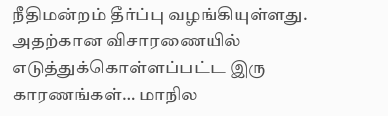நீதிமன்றம் தீர்ப்பு வழங்கியுள்ளது. அதற்கான விசாரணையில் எடுத்துக்கொள்ளப்பட்ட இரு காரணங்கள்… மாநில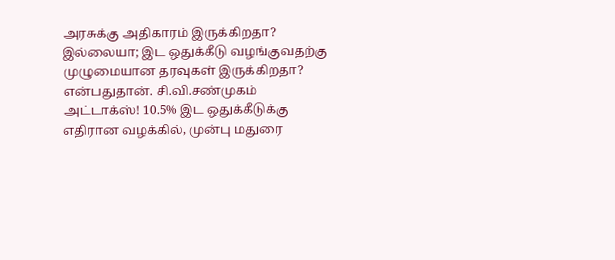அரசுக்கு அதிகாரம் இருக்கிறதா? இல்லையா; இட ஒதுக்கீடு வழங்குவதற்கு முழுமையான தரவுகள் இருக்கிறதா? என்பதுதான். சி.வி.சண்முகம் அட்டாக்ஸ்! 10.5% இட ஒதுக்கீடுக்கு எதிரான வழக்கில், முன்பு மதுரை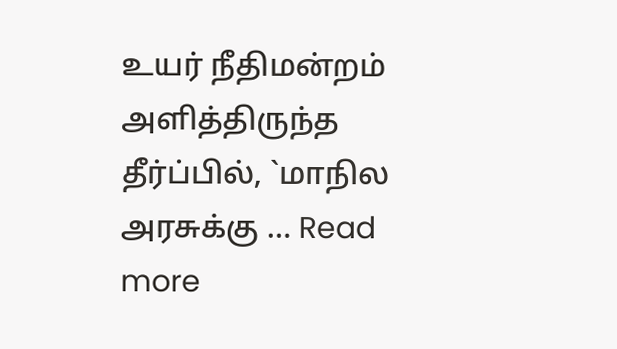உயர் நீதிமன்றம் அளித்திருந்த தீர்ப்பில், `மாநில அரசுக்கு … Read more